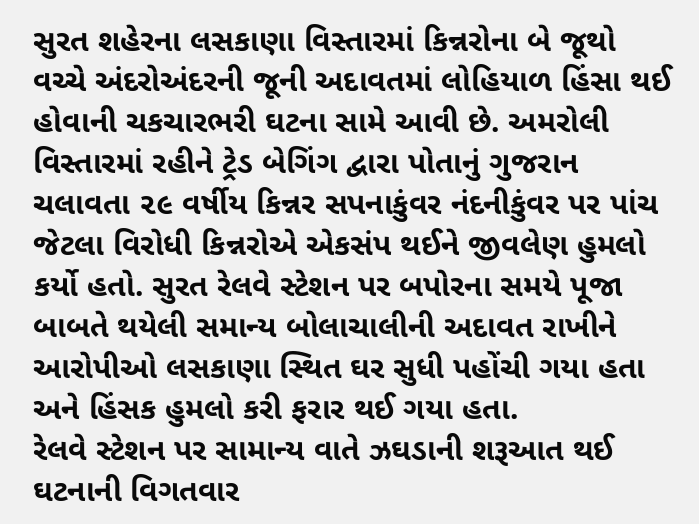સુરત શહેરના લસકાણા વિસ્તારમાં કિન્નરોના બે જૂથો વચ્ચે અંદરોઅંદરની જૂની અદાવતમાં લોહિયાળ હિંસા થઈ હોવાની ચકચારભરી ઘટના સામે આવી છે. અમરોલી વિસ્તારમાં રહીને ટ્રેડ બેગિંગ દ્વારા પોતાનું ગુજરાન ચલાવતા ૨૯ વર્ષીય કિન્નર સપનાકુંવર નંદનીકુંવર પર પાંચ જેટલા વિરોધી કિન્નરોએ એકસંપ થઈને જીવલેણ હુમલો કર્યો હતો. સુરત રેલવે સ્ટેશન પર બપોરના સમયે પૂજા બાબતે થયેલી સમાન્ય બોલાચાલીની અદાવત રાખીને આરોપીઓ લસકાણા સ્થિત ઘર સુધી પહોંચી ગયા હતા અને હિંસક હુમલો કરી ફરાર થઈ ગયા હતા.
રેલવે સ્ટેશન પર સામાન્ય વાતે ઝઘડાની શરૂઆત થઈ
ઘટનાની વિગતવાર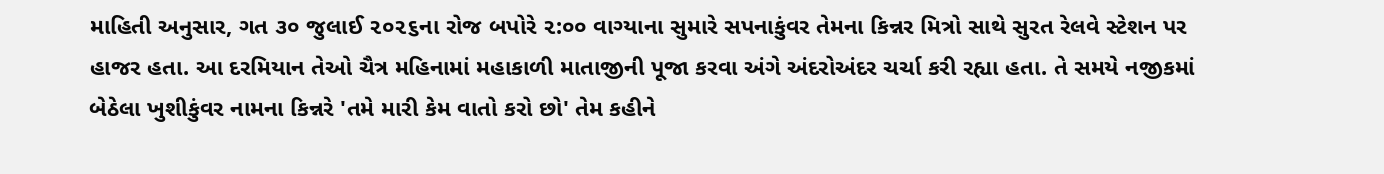માહિતી અનુસાર, ગત ૩૦ જુલાઈ ૨૦૨૬ના રોજ બપોરે ૨:૦૦ વાગ્યાના સુમારે સપનાકુંવર તેમના કિન્નર મિત્રો સાથે સુરત રેલવે સ્ટેશન પર હાજર હતા. આ દરમિયાન તેઓ ચૈત્ર મહિનામાં મહાકાળી માતાજીની પૂજા કરવા અંગે અંદરોઅંદર ચર્ચા કરી રહ્યા હતા. તે સમયે નજીકમાં બેઠેલા ખુશીકુંવર નામના કિન્નરે 'તમે મારી કેમ વાતો કરો છો' તેમ કહીને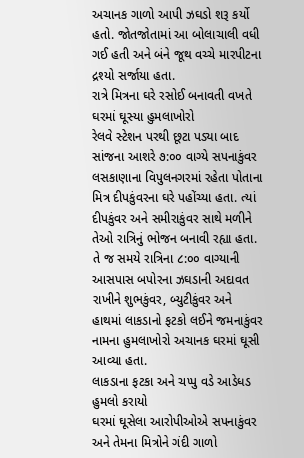અચાનક ગાળો આપી ઝઘડો શરૂ કર્યો હતો. જોતજોતામાં આ બોલાચાલી વધી ગઈ હતી અને બંને જૂથ વચ્ચે મારપીટના દ્રશ્યો સર્જાયા હતા.
રાત્રે મિત્રના ઘરે રસોઈ બનાવતી વખતે ઘરમાં ઘૂસ્યા હુમલાખોરો
રેલવે સ્ટેશન પરથી છૂટા પડ્યા બાદ સાંજના આશરે ૭:૦૦ વાગ્યે સપનાકુંવર લસકાણાના વિપુલનગરમાં રહેતા પોતાના મિત્ર દીપકુંવરના ઘરે પહોંચ્યા હતા. ત્યાં દીપકુંવર અને સમીરાકુંવર સાથે મળીને તેઓ રાત્રિનું ભોજન બનાવી રહ્યા હતા. તે જ સમયે રાત્રિના ૮:૦૦ વાગ્યાની આસપાસ બપોરના ઝઘડાની અદાવત રાખીને શુભકુંવર, બ્યુટીકુંવર અને હાથમાં લાકડાનો ફટકો લઈને જમનાકુંવર નામના હુમલાખોરો અચાનક ઘરમાં ઘૂસી આવ્યા હતા.
લાકડાના ફટકા અને ચપ્પુ વડે આડેધડ હુમલો કરાયો
ઘરમાં ઘૂસેલા આરોપીઓએ સપનાકુંવર અને તેમના મિત્રોને ગંદી ગાળો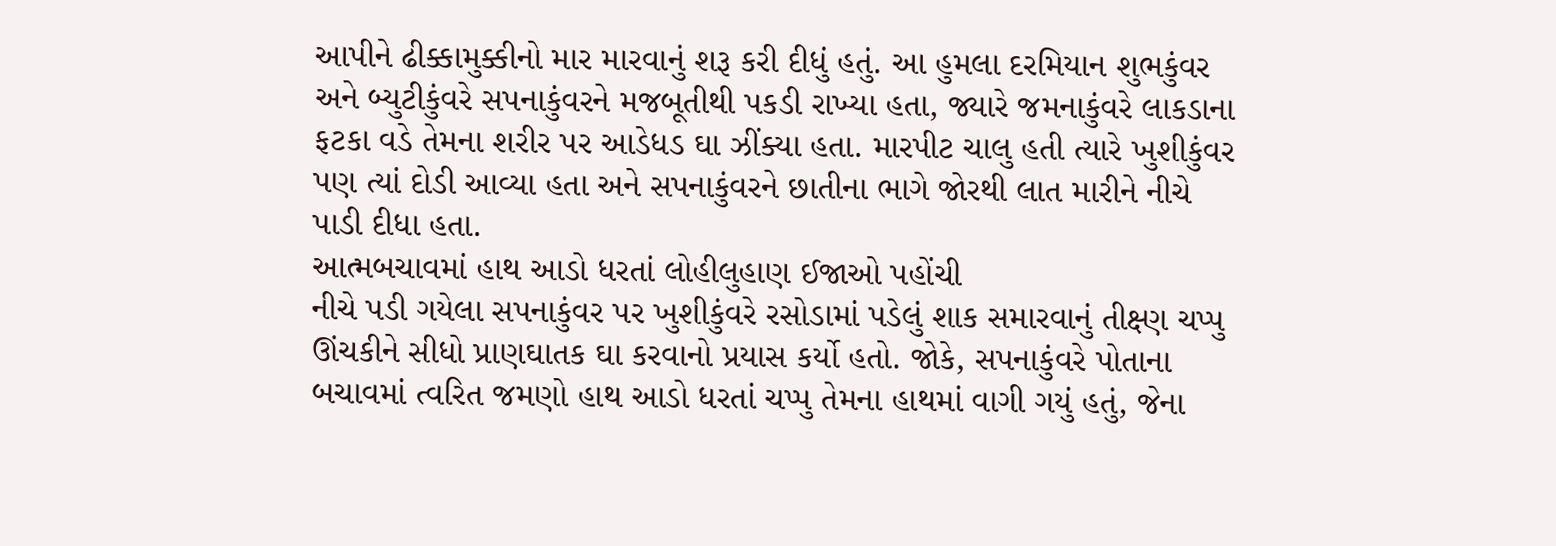આપીને ઢીક્કામુક્કીનો માર મારવાનું શરૂ કરી દીધું હતું. આ હુમલા દરમિયાન શુભકુંવર અને બ્યુટીકુંવરે સપનાકુંવરને મજબૂતીથી પકડી રાખ્યા હતા, જ્યારે જમનાકુંવરે લાકડાના ફટકા વડે તેમના શરીર પર આડેધડ ઘા ઝીંક્યા હતા. મારપીટ ચાલુ હતી ત્યારે ખુશીકુંવર પણ ત્યાં દોડી આવ્યા હતા અને સપનાકુંવરને છાતીના ભાગે જોરથી લાત મારીને નીચે પાડી દીધા હતા.
આત્મબચાવમાં હાથ આડો ધરતાં લોહીલુહાણ ઈજાઓ પહોંચી
નીચે પડી ગયેલા સપનાકુંવર પર ખુશીકુંવરે રસોડામાં પડેલું શાક સમારવાનું તીક્ષ્ણ ચપ્પુ ઊંચકીને સીધો પ્રાણઘાતક ઘા કરવાનો પ્રયાસ કર્યો હતો. જોકે, સપનાકુંવરે પોતાના બચાવમાં ત્વરિત જમણો હાથ આડો ધરતાં ચપ્પુ તેમના હાથમાં વાગી ગયું હતું, જેના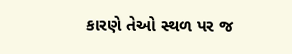કારણે તેઓ સ્થળ પર જ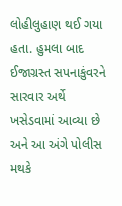લોહીલુહાણ થઈ ગયા હતા. હુમલા બાદ ઈજાગ્રસ્ત સપનાકુંવરને સારવાર અર્થે ખસેડવામાં આવ્યા છે અને આ અંગે પોલીસ મથકે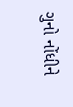ગુનો નોંધીને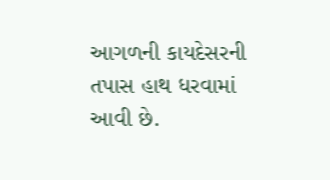આગળની કાયદેસરની તપાસ હાથ ધરવામાં આવી છે.